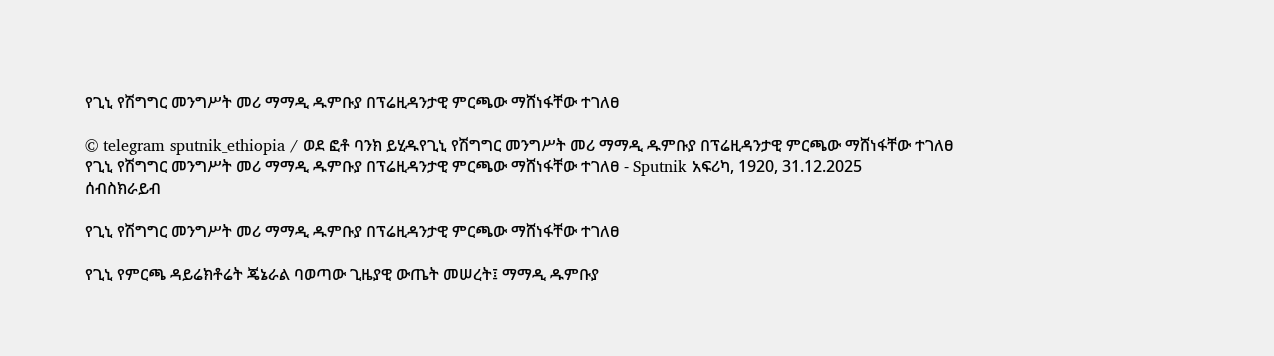የጊኒ የሽግግር መንግሥት መሪ ማማዲ ዱምቡያ በፕሬዚዳንታዊ ምርጫው ማሸነፋቸው ተገለፀ

© telegram sputnik_ethiopia / ወደ ፎቶ ባንክ ይሂዱየጊኒ የሽግግር መንግሥት መሪ ማማዲ ዱምቡያ በፕሬዚዳንታዊ ምርጫው ማሸነፋቸው ተገለፀ
የጊኒ የሽግግር መንግሥት መሪ ማማዲ ዱምቡያ በፕሬዚዳንታዊ ምርጫው ማሸነፋቸው ተገለፀ - Sputnik አፍሪካ, 1920, 31.12.2025
ሰብስክራይብ

የጊኒ የሽግግር መንግሥት መሪ ማማዲ ዱምቡያ በፕሬዚዳንታዊ ምርጫው ማሸነፋቸው ተገለፀ

የጊኒ የምርጫ ዳይሬክቶሬት ጄኔራል ባወጣው ጊዜያዊ ውጤት መሠረት፤ ማማዲ ዱምቡያ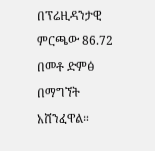በፕሬዚዳንታዊ ምርጫው 86.72 በመቶ ድምፅ በማግኘት አሸንፈዋል።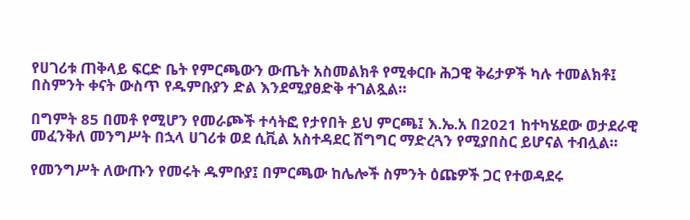የሀገሪቱ ጠቅላይ ፍርድ ቤት የምርጫውን ውጤት አስመልክቶ የሚቀርቡ ሕጋዊ ቅሬታዎች ካሉ ተመልክቶ፤ በስምንት ቀናት ውስጥ የዱምቡያን ድል እንደሚያፀድቅ ተገልጿል።

በግምት 85 በመቶ የሚሆን የመራጮች ተሳትፎ የታየበት ይህ ምርጫ፤ እ.ኤ.አ በ2021 ከተካሄደው ወታደራዊ መፈንቅለ መንግሥት በኋላ ሀገሪቱ ወደ ሲቪል አስተዳደር ሽግግር ማድረጓን የሚያበስር ይሆናል ተብሏል።

የመንግሥት ለውጡን የመሩት ዱምቡያ፤ በምርጫው ከሌሎች ስምንት ዕጩዎች ጋር የተወዳደሩ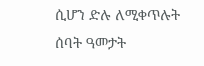ሲሆን ድሉ ለሚቀጥሉት ሰባት ዓመታት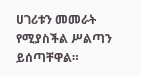ሀገሪቱን መመራት የሚያስችል ሥልጣን ይሰጣቸዋል።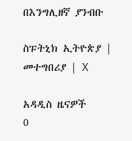በእንግሊዘኛ ያንብቡ

ስፑትኒክ ኢትዮጵያ | መተግበሪያ | X

አዳዲስ ዜናዎች
0